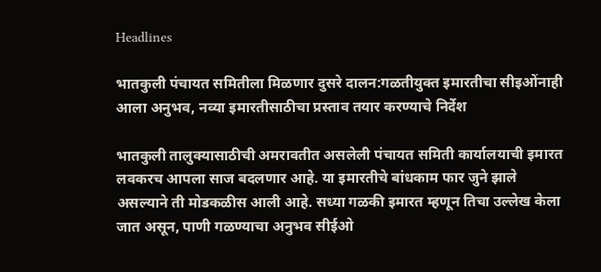Headlines

भातकुली पंचायत समितीला मिळणार दुसरे दालन:गळतीयुक्त इमारतीचा सीइओंनाही आला अनुभव, नव्या इमारतीसाठीचा प्रस्ताव तयार करण्याचे निर्देश

भातकुली तालुक्यासाठीची अमरावतीत असलेली पंचायत समिती कार्यालयाची इमारत लवकरच आपला साज बदलणार आहे. या इमारतीचे बांधकाम फार जुने झाले असल्याने ती मोडकळीस आली आहे. सध्या गळकी इमारत म्हणून तिचा उल्लेख केला जात असून, पाणी गळण्याचा अनुभव सीईओ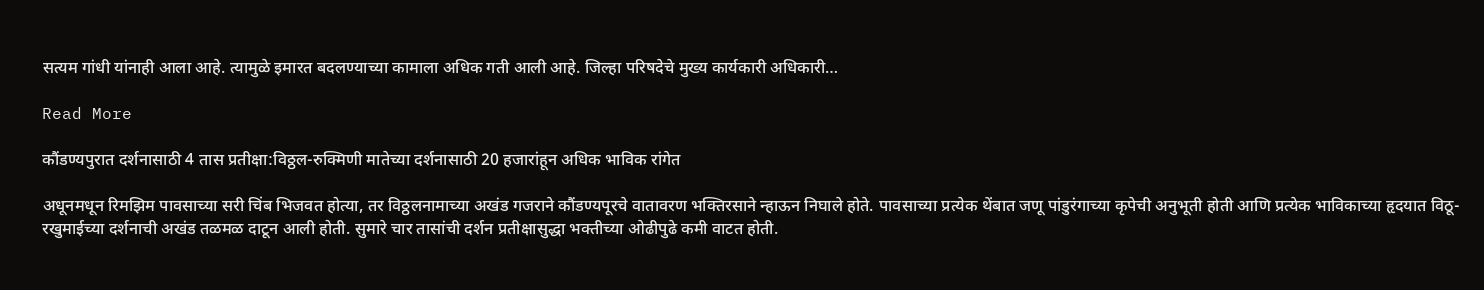सत्यम गांधी यांनाही आला आहे. त्यामुळे इमारत बदलण्याच्या कामाला अधिक गती आली आहे. जिल्हा परिषदेचे मुख्य कार्यकारी अधिकारी…

Read More

कौंडण्यपुरात दर्शनासाठी 4 तास प्रतीक्षा:विठ्ठल-रुक्मिणी मातेच्या दर्शनासाठी 20 हजारांहून अधिक भाविक रांगेत

अधूनमधून रिमझिम पावसाच्या सरी चिंब भिजवत होत्या, तर विठ्ठलनामाच्या अखंड गजराने कौंडण्यपूरचे वातावरण भक्तिरसाने न्हाऊन निघाले होते. पावसाच्या प्रत्येक थेंबात जणू पांडुरंगाच्या कृपेची अनुभूती होती आणि प्रत्येक भाविकाच्या हृदयात विठू-रखुमाईच्या दर्शनाची अखंड तळमळ दाटून आली होती. सुमारे चार तासांची दर्शन प्रतीक्षासुद्धा भक्तीच्या ओढीपुढे कमी वाटत होती.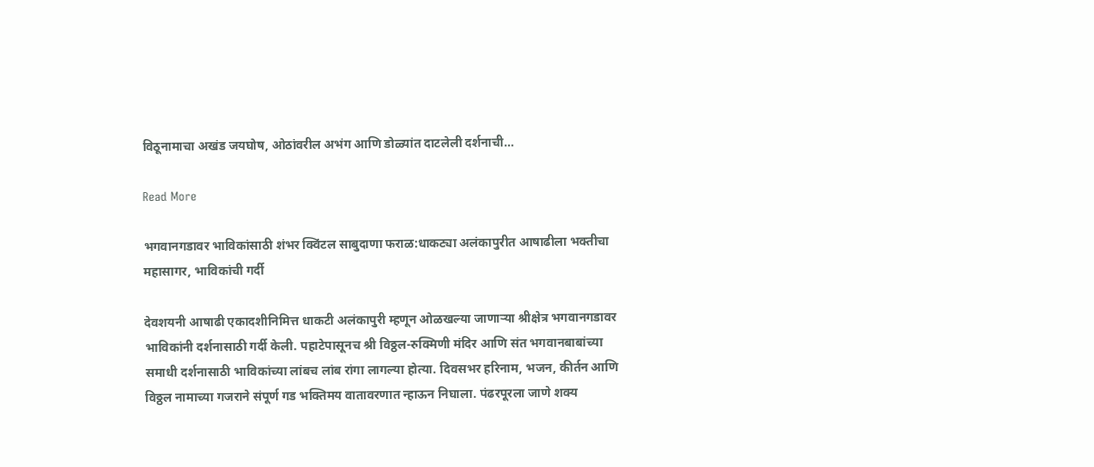विठूनामाचा अखंड जयघोष, ओठांवरील अभंग आणि डोळ्यांत दाटलेली दर्शनाची…

Read More

भगवानगडावर भाविकांसाठी शंभर क्विंटल साबुदाणा फराळ:धाकट्या अलंकापुरीत आषाढीला भक्तीचा महासागर, भाविकांची गर्दी

देवशयनी आषाढी एकादशीनिमित्त धाकटी अलंकापुरी म्हणून ओळखल्या जाणाऱ्या श्रीक्षेत्र भगवानगडावर भाविकांनी दर्शनासाठी गर्दी केली. पहाटेपासूनच श्री विठ्ठल-रुक्मिणी मंदिर आणि संत भगवानबाबांच्या समाधी दर्शनासाठी भाविकांच्या लांबच लांब रांगा लागल्या होत्या. दिवसभर हरिनाम, भजन, कीर्तन आणि विठ्ठल नामाच्या गजराने संपूर्ण गड भक्तिमय वातावरणात न्हाऊन निघाला. पंढरपूरला जाणे शक्य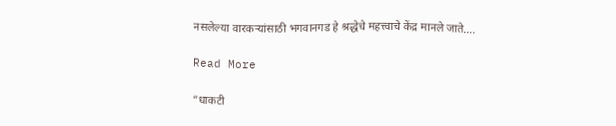नसलेल्या वारकऱ्यांसाठी भगवानगड हे श्रद्धेचे महत्त्वाचे केंद्र मानले जाते….

Read More

“धाकटी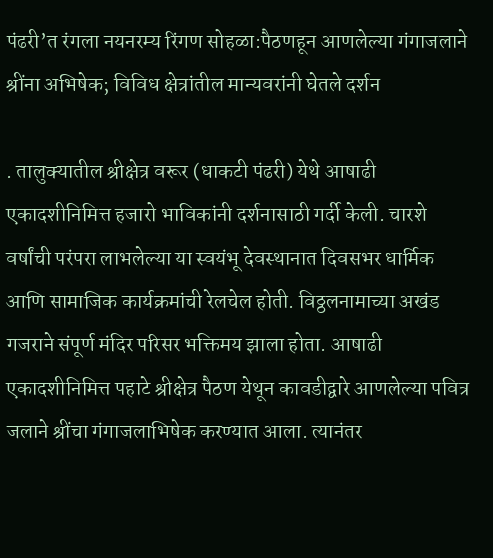पंढरी’त रंगला नयनरम्य रिंगण सोहळा:पैठणहून आणलेल्या गंगाजलाने श्रींना अभिषेक; विविध क्षेत्रांतील मान्यवरांनी घेतले दर्शन

. तालुक्यातील श्रीक्षेत्र वरूर (धाकटी पंढरी) येथे आषाढी एकादशीनिमित्त हजारो भाविकांनी दर्शनासाठी गर्दी केली. चारशे वर्षांची परंपरा लाभलेल्या या स्वयंभू देवस्थानात दिवसभर धार्मिक आणि सामाजिक कार्यक्रमांची रेलचेल होती. विठ्ठलनामाच्या अखंड गजराने संपूर्ण मंदिर परिसर भक्तिमय झाला होता. आषाढी एकादशीनिमित्त पहाटे श्रीक्षेत्र पैठण येथून कावडीद्वारे आणलेल्या पवित्र जलाने श्रींचा गंगाजलाभिषेक करण्यात आला. त्यानंतर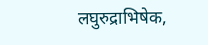लघुरुद्राभिषेक,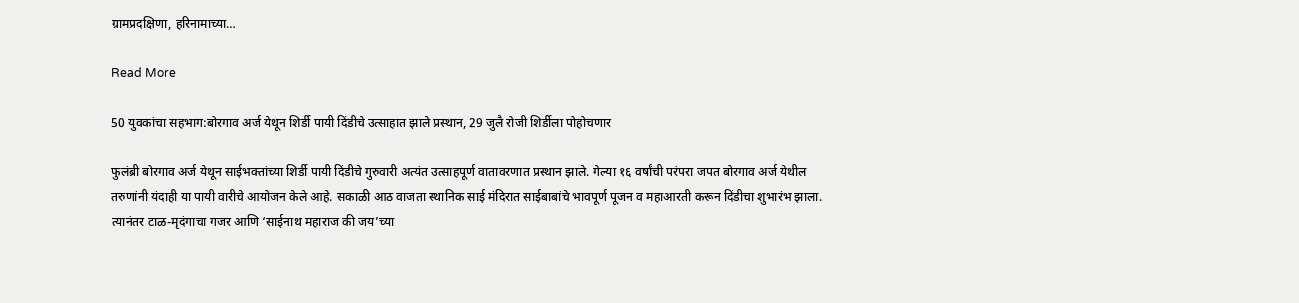ग्रामप्रदक्षिणा, हरिनामाच्या…

Read More

50 युवकांचा सहभाग:बोरगाव अर्ज येथून शिर्डी पायी दिंडीचे उत्साहात झाले प्रस्थान, 29 जुलै रोजी शिर्डीला पोहोचणार

फुलंब्री बोरगाव अर्ज येथून साईभक्तांच्या शिर्डी पायी दिंडीचे गुरुवारी अत्यंत उत्साहपूर्ण वातावरणात प्रस्थान झाले. गेल्या १६ वर्षांची परंपरा जपत बोरगाव अर्ज येथील तरुणांनी यंदाही या पायी वारीचे आयोजन केले आहे. सकाळी आठ वाजता स्थानिक साई मंदिरात साईबाबांचे भावपूर्ण पूजन व महाआरती करून दिंडीचा शुभारंभ झाला. त्यानंतर टाळ-मृदंगाचा गजर आणि ‘साईनाथ महाराज की जय’च्या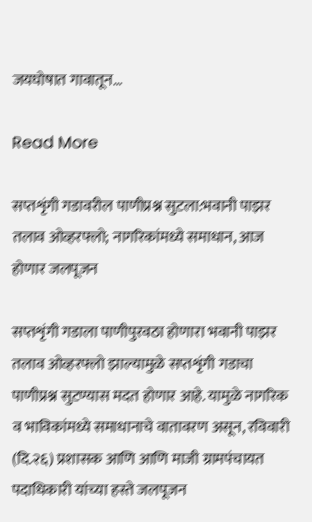जयघोषात गावातून…

Read More

सप्तशृंगी गडावरील पाणीप्रश्न सुटला:भवानी पाझर तलाव ओव्हरफ्लो; नागरिकांमध्ये समाधान, आज होणार जलपूजन

सप्तशृंगी गडाला पाणीपुरवठा होणारा भवानी पाझर तलाव ओव्हरफ्लो झाल्यामुळे सप्तशृंगी गडाचा पाणीप्रश्न सुटण्यास मदत होणार आहे. यामुळे नागरिक व भाविकांमध्ये समाधानाचे वातावरण असून, रविवारी (दि.२६) प्रशासक आणि आणि माजी ग्रामपंचायत पदाधिकारी यांच्या हस्ते जलपूजन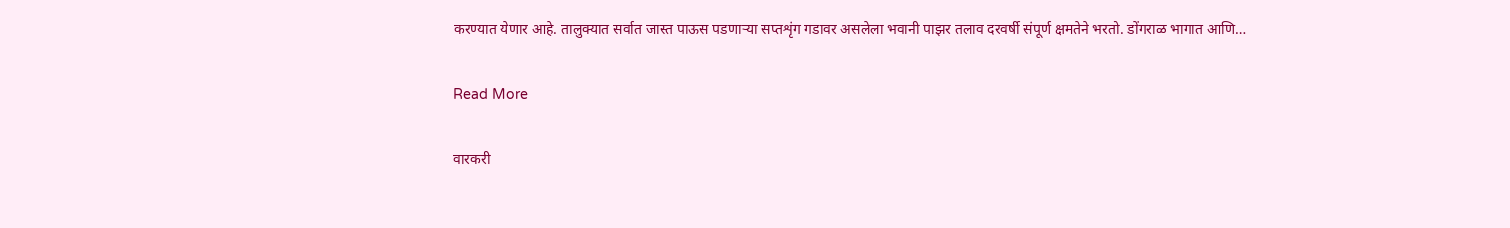करण्यात येणार आहे. तालुक्यात सर्वात जास्त पाऊस पडणाऱ्या सप्तशृंग गडावर असलेला भवानी पाझर तलाव दरवर्षी संपूर्ण क्षमतेने भरतो. डोंगराळ भागात आणि…

Read More

वारकरी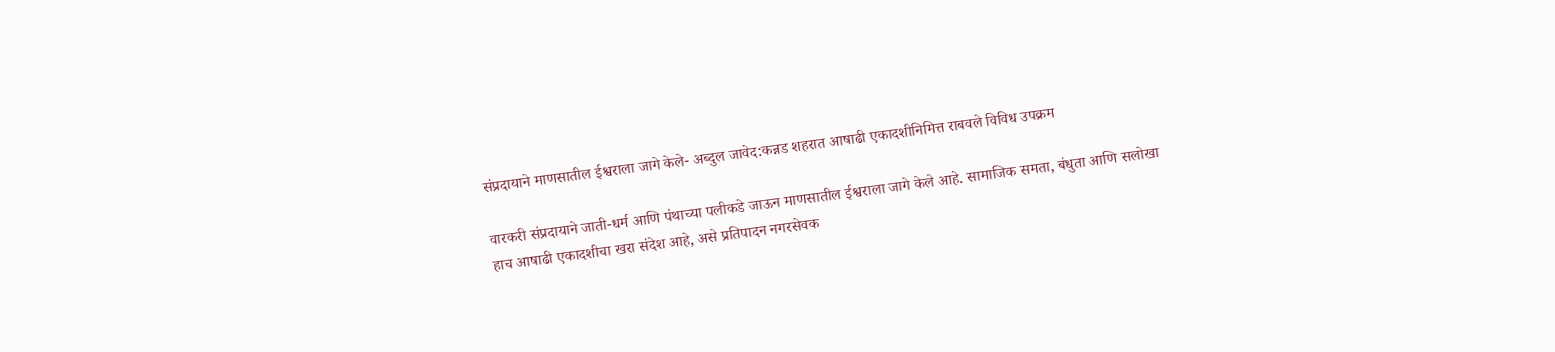संप्रदायाने माणसातील ईश्वराला जागे केले- अब्दुल जावेद:कन्नड शहरात आषाढी एकादशीनिमित्त राबवले विविध उपक्रम

वारकरी संप्रदायाने जाती-धर्म आणि पंथाच्या पलीकडे जाऊन माणसातील ईश्वराला जागे केले आहे. सामाजिक समता, बंधुता आणि सलोखा हाच आषाढी एकादशीचा खरा संदेश आहे, असे प्रतिपादन नगरसेवक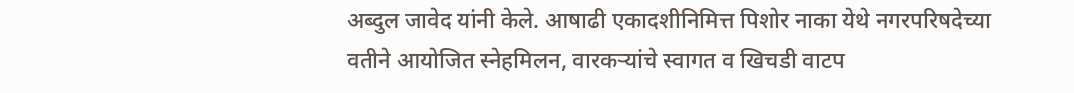अब्दुल जावेद यांनी केले. आषाढी एकादशीनिमित्त पिशोर नाका येथे नगरपरिषदेच्या वतीने आयोजित स्नेहमिलन, वारकऱ्यांचे स्वागत व खिचडी वाटप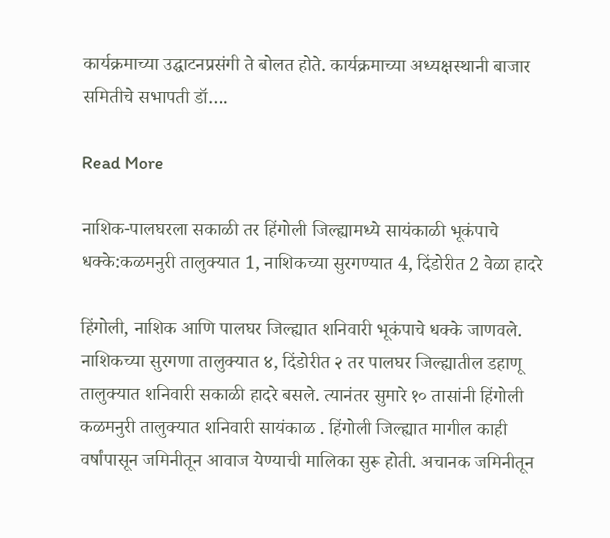कार्यक्रमाच्या उद्घाटनप्रसंगी ते बोलत होते. कार्यक्रमाच्या अध्यक्षस्थानी बाजार समितीचे सभापती डॉ….

Read More

नाशिक-पालघरला सकाळी तर हिंगोली जिल्ह्यामध्ये सायंकाळी भूकंपाचे धक्के:कळमनुरी तालुक्यात 1, नाशिकच्या सुरगण्यात 4, दिंडोरीत 2 वेळा हादरे

हिंगोली, नाशिक आणि पालघर जिल्ह्यात शनिवारी भूकंपाचे धक्के जाणवले. नाशिकच्या सुरगणा तालुक्यात ४, दिंडोरीत २ तर पालघर जिल्ह्यातील डहाणू तालुक्यात शनिवारी सकाळी हादरे बसले. त्यानंतर सुमारे १० तासांनी हिंगोली कळमनुरी तालुक्यात शनिवारी सायंकाळ . हिंगोली जिल्ह्यात मागील काही वर्षांपासून जमिनीतून आवाज येण्याची मालिका सुरू होती. अचानक जमिनीतून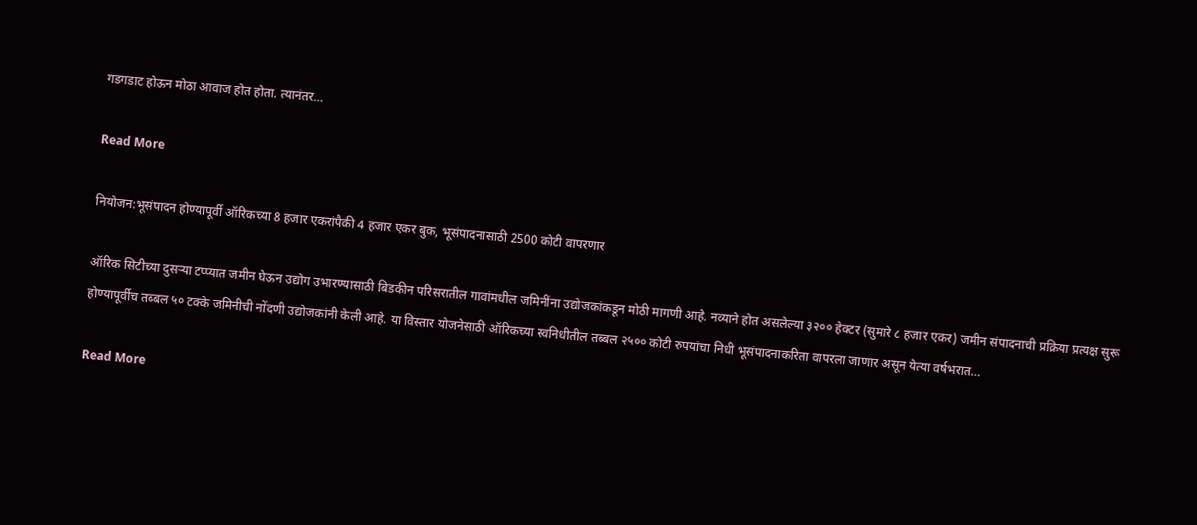गडगडाट होऊन मोठा आवाज होत होता. त्यानंतर…

Read More

नियोजन:भूसंपादन होण्यापूर्वी ऑरिकच्या 8 हजार एकरांपैकी 4 हजार एकर बुक, भूसंपादनासाठी 2500 कोटी वापरणार

ऑरिक सिटीच्या दुसऱ्या टप्प्यात जमीन घेऊन उद्योग उभारण्यासाठी बिडकीन परिसरातील गावांमधील जमिनींना उद्योजकांकडून मोठी मागणी आहे. नव्याने होत असलेल्या ३२०० हेक्टर (सुमारे ८ हजार एकर) जमीन संपादनाची प्रक्रिया प्रत्यक्ष सुरू होण्यापूर्वीच तब्बल ५० टक्के जमिनीची नोंदणी उद्योजकांनी केली आहे. या विस्तार योजनेसाठी ऑरिकच्या स्वनिधीतील तब्बल २५०० कोटी रुपयांचा निधी भूसंपादनाकरिता वापरला जाणार असून येत्या वर्षभरात…

Read More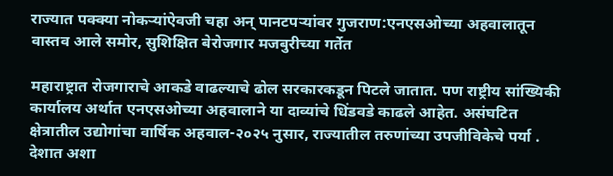राज्यात पक्क्या नोकऱ्यांऐवजी चहा अन् पानटपऱ्यांवर गुजराण:एनएसओच्या अहवालातून वास्तव आले समोर, सुशिक्षित बेरोजगार मजबुरीच्या गर्तेत

महाराष्ट्रात रोजगाराचे आकडे वाढल्याचे ढोल सरकारकडून पिटले जातात. पण राष्ट्रीय सांख्यिकी कार्यालय अर्थात एनएसओच्या अहवालाने या दाव्यांचे धिंडवडे काढले आहेत. असंघटित क्षेत्रातील उद्योगांचा वार्षिक अहवाल-२०२५ नुसार, राज्यातील तरुणांच्या उपजीविकेचे पर्या . देशात अशा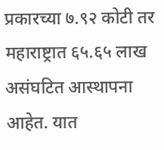प्रकारच्या ७.९२ कोटी तर महाराष्ट्रात ६५.६५ लाख असंघटित आस्थापना आहेत. यात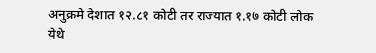अनुक्रमे देशात १२.८१ कोटी तर राज्यात १.१७ कोटी लोक येथे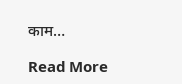काम…

Read More